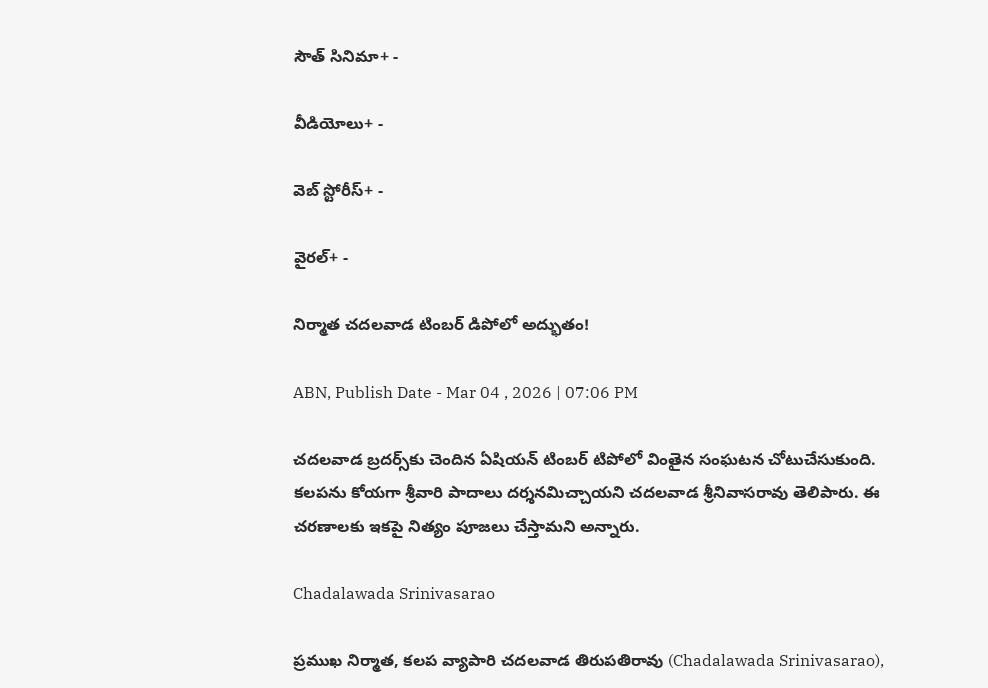సౌత్ సినిమా+ -

వీడియోలు+ -

వెబ్ స్టోరీస్+ -

వైరల్+ -

నిర్మాత చదలవాడ టింబర్ డిపోలో అద్భుతం!

ABN, Publish Date - Mar 04 , 2026 | 07:06 PM

చదలవాడ బ్రదర్స్‌కు చెందిన ఏషియన్ టింబర్ టిపోలో వింతైన సంఘటన చోటుచేసుకుంది. కలపను కోయగా శ్రీవారి పాదాలు దర్శనమిచ్చాయని చదలవాడ శ్రీనివాసరావు తెలిపారు. ఈ చరణాలకు ఇకపై నిత్యం పూజలు చేస్తామని అన్నారు.

Chadalawada Srinivasarao

ప్రముఖ నిర్మాత, కలప వ్యాపారి చదలవాడ తిరుపతిరావు (Chadalawada Srinivasarao),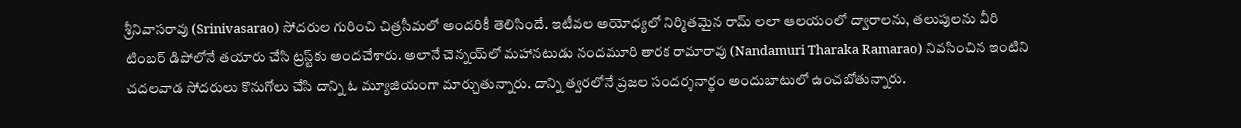శ్రీనివాసరావు (Srinivasarao) సోదరుల గురించి చిత్రసీమలో అందరికీ తెలిసిందే. ఇటీవల అయోధ్యలో నిర్మితమైన రామ్ లలా ఆలయంలో ద్వారాలను, తలుపులను వీరి టింబర్ డిపోలోనే తయారు చేసి ట్రస్ట్‌కు అందచేశారు. అలానే చెన్నయ్‌లో మహానటుడు నందమూరి తారక రామారావు (Nandamuri Tharaka Ramarao) నివసించిన ఇంటిని చదలవాడ సోదరులు కొనుగోలు చేసి దాన్ని ఓ మ్యూజియంగా మార్చుతున్నారు. దాన్ని త్వరలోనే ప్రజల సందర్శనార్థం అందుబాటులో ఉంచబోతున్నారు.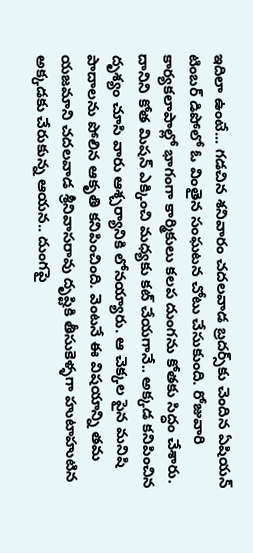ఇదిలా ఉంటే... గడచిన శనివారం చదలవాడ బ్రదర్స్‌కు చెందిన ఏషియన్‌ టింబర్ డిపోలో ఓ వింతైన సంఘటన చోటు చేసుకుంది. రోజువారి కార్యకలాపాల్లో భాగంగా కార్మికులు కలప దుంగను కోతకు సిద్ధం చేశారు. దానిని కోత మిషన్ ఎక్కించి మధ్యకు కట్ చేయగానే.. అక్కడ కనిపించిన దృశ్యం చూసి వారు ఆశ్చర్యానికి లోనయ్యారు. ఆ చెక్కల పైన మనిషి పాదాలను పోలిన ఆకృతి కనిపించింది. వెంటనే ఈ విషయాన్ని తమ యజమాని చదలవాడ శ్రీనివాసరావు దృష్టికి తీసుకెళ్ళగా హుటాహుటిన అక్కడకు చేరుకున్న ఆయన.. దుంగపై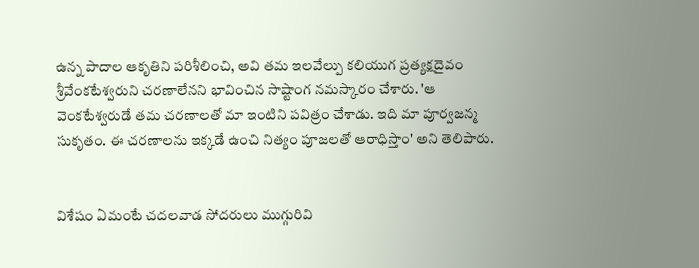ఉన్న పాదాల ఆకృతిని పరిశీలించి, అవి తమ ఇలవేల్పు కలియుగ ప్రత్యక్షదైవం శ్రీవేంకటేశ్వరుని చరణాలేనని భావించిన సాష్టాంగ నమస్కారం చేశారు. 'ఆ వెంకటేశ్వరుడే తమ చరణాలతో మా ఇంటిని పవిత్రం చేశాడు. ఇది మా పూర్వజన్మ సుకృతం. ఈ చరణాలను ఇక్కడే ఉంచి నిత్యం పూజలతో ఆరాధిస్తాం' అని తెలిపారు.


విశేషం ఏమంటే చదలవాడ సోదరులు ముగ్గురివి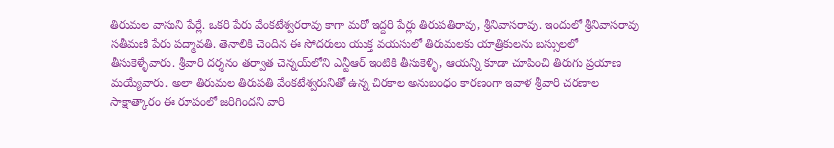తిరుమల వాసుని పేర్లే. ఒకరి పేరు వేంకటేశ్వరరావు కాగా మరో ఇద్దరి పేర్లు తిరుపతిరావు, శ్రీనివాసరావు. ఇందులో శ్రీనివాసరావు సతీమణి పేరు పద్మావతి. తెనాలికి చెందిన ఈ సోదరులు యుక్త వయసులో తిరుమలకు యాత్రికులను బస్సులలో తీసుకెళ్ళేవారు. శ్రీవారి దర్శనం తర్వాత చెన్నయ్‌లోని ఎన్టీఆర్ ఇంటికి తీసుకెళ్ళి, ఆయన్ని కూడా చూపించి తిరుగు ప్రయాణ మయ్యేవారు. అలా తిరుమల తిరుపతి వేంకటేశ్వరునితో ఉన్న చిరకాల అనుబంధం కారణంగా ఇవాళ శ్రీవారి చరణాల సాక్షాత్కారం ఈ రూపంలో జరిగిందని వారి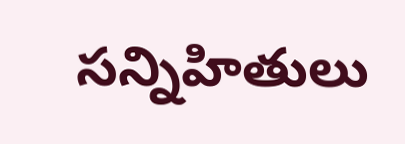సన్నిహితులు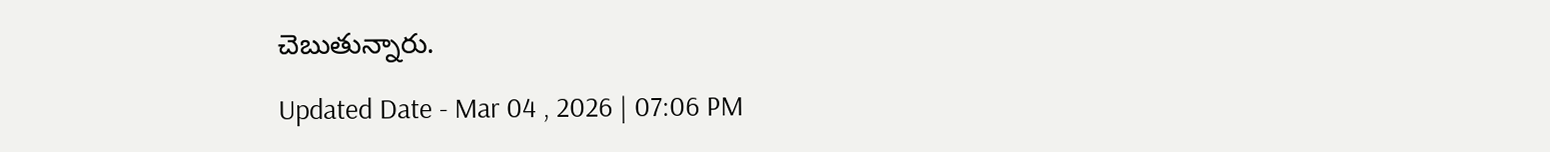చెబుతున్నారు.

Updated Date - Mar 04 , 2026 | 07:06 PM